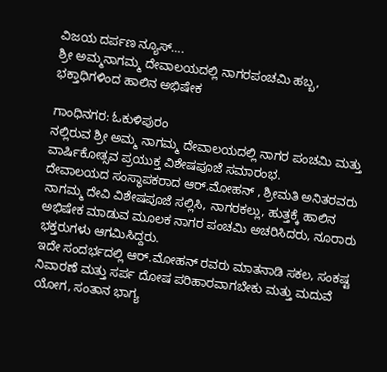ವಿಜಯ ದರ್ಪಣ ನ್ಯೂಸ್….
ಶ್ರೀ ಅಮ್ಮನಾಗಮ್ಮ ದೇವಾಲಯದಲ್ಲಿ ನಾಗರಪಂಚಮಿ ಹಬ್ಬ, ಭಕ್ತಾಧಿಗಳಿಂದ ಹಾಲಿನ ಅಭಿಷೇಕ

ಗಾಂಧಿನಗರ: ಓಕುಳಿಪುರಂ
ನಲ್ಲಿರುವ ಶ್ರೀ ಅಮ್ಮ ನಾಗಮ್ಮ ದೇವಾಲಯದಲ್ಲಿ ನಾಗರ ಪಂಚಮಿ ಮತ್ತು ವಾರ್ಷಿಕೋತ್ಸವ ಪ್ರಯುಕ್ತ ವಿಶೇಷಪೂಜೆ ಸಮಾರಂಭ.
ದೇವಾಲಯದ ಸಂಸ್ಥಾಪಕರಾದ ಆರ್.ಮೋಹನ್ , ಶ್ರೀಮತಿ ಅನಿತರವರು ನಾಗಮ್ಮ ದೇವಿ ವಿಶೇಷಪೂಜೆ ಸಲ್ಲಿಸಿ, ನಾಗರಕಲ್ಲು, ಹುತ್ತಕ್ಕೆ ಹಾಲಿನ ಅಭಿಷೇಕ ಮಾಡುವ ಮೂಲಕ ನಾಗರ ಪಂಚಮಿ ಅಚರಿಸಿದರು, ನೂರಾರು ಭಕ್ತರುಗಳು ಆಗಮಿಸಿದ್ದರು.
ಇದೇ ಸಂದರ್ಭದಲ್ಲಿ ಆರ್.ಮೋಹನ್ ರವರು ಮಾತನಾಡಿ ಸಕಲ, ಸಂಕಷ್ಟ ನಿವಾರಣೆ ಮತ್ತು ಸರ್ಪ ದೋಷ ಪರಿಹಾರವಾಗಬೇಕು ಮತ್ತು ಮದುವೆ ಯೋಗ, ಸಂತಾನ ಭಾಗ್ಯ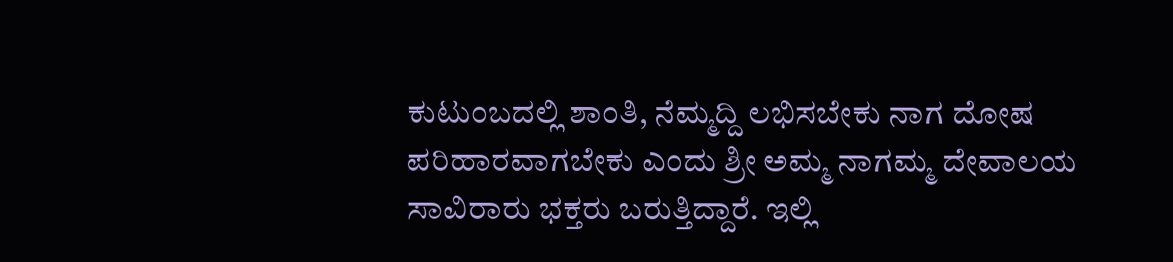ಕುಟುಂಬದಲ್ಲಿ ಶಾಂತಿ, ನೆಮ್ಮದ್ದಿ ಲಭಿಸಬೇಕು ನಾಗ ದೋಷ ಪರಿಹಾರವಾಗಬೇಕು ಎಂದು ಶ್ರೀ ಅಮ್ಮ ನಾಗಮ್ಮ ದೇವಾಲಯ ಸಾವಿರಾರು ಭಕ್ತರು ಬರುತ್ತಿದ್ದಾರೆ. ಇಲ್ಲಿ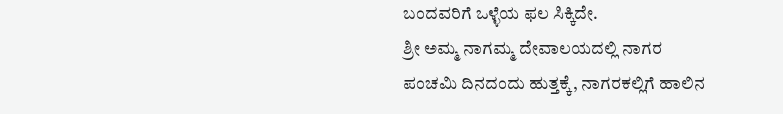ಬಂದವರಿಗೆ ಒಳ್ಳೆಯ ಫಲ ಸಿಕ್ಕಿದೇ.
ಶ್ರೀ ಅಮ್ಮ ನಾಗಮ್ಮ ದೇವಾಲಯದಲ್ಲಿ ನಾಗರ ಪಂಚಮಿ ದಿನದಂದು ಹುತ್ತಕ್ಕೆ, ನಾಗರಕಲ್ಲಿಗೆ ಹಾಲಿನ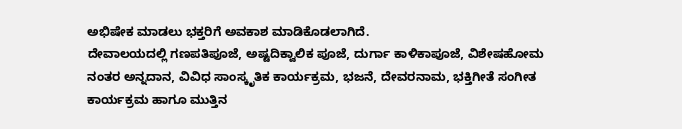ಅಭಿಷೇಕ ಮಾಡಲು ಭಕ್ತರಿಗೆ ಅವಕಾಶ ಮಾಡಿಕೊಡಲಾಗಿದೆ.
ದೇವಾಲಯದಲ್ಲಿ ಗಣಪತಿಪೂಜೆ, ಅಷ್ಟದಿಕ್ವಾಲಿಕ ಪೂಜೆ, ದುರ್ಗಾ ಕಾಳಿಕಾಪೂಜೆ, ವಿಶೇಷಹೋಮ ನಂತರ ಅನ್ನದಾನ, ವಿವಿಧ ಸಾಂಸ್ಕೃತಿಕ ಕಾರ್ಯಕ್ರಮ, ಭಜನೆ, ದೇವರನಾಮ, ಭಕ್ತಿಗೀತೆ ಸಂಗೀತ ಕಾರ್ಯಕ್ರಮ ಹಾಗೂ ಮುತ್ತಿನ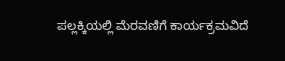ಪಲ್ಲಕ್ಕಿಯಲ್ಲಿ ಮೆರವಣಿಗೆ ಕಾರ್ಯಕ್ರಮವಿದೆ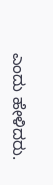ಎಂದು ಹೇಳಿದರು.